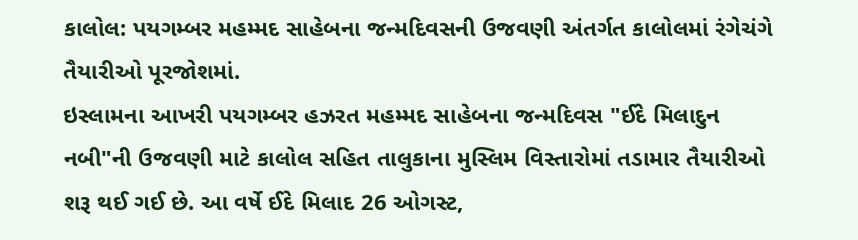કાલોલ: પયગમ્બર મહમ્મદ સાહેબના જન્મદિવસની ઉજવણી અંતર્ગત કાલોલમાં રંગેચંગે તૈયારીઓ પૂરજોશમાં.
ઇસ્લામના આખરી પયગમ્બર હઝરત મહમ્મદ સાહેબના જન્મદિવસ "ઈદે મિલાદુન નબી"ની ઉજવણી માટે કાલોલ સહિત તાલુકાના મુસ્લિમ વિસ્તારોમાં તડામાર તૈયારીઓ શરૂ થઈ ગઈ છે. આ વર્ષે ઈદે મિલાદ 26 ઓગસ્ટ,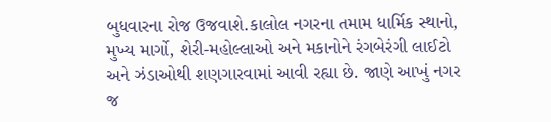બુધવારના રોજ ઉજવાશે.કાલોલ નગરના તમામ ધાર્મિક સ્થાનો, મુખ્ય માર્ગો, શેરી-મહોલ્લાઓ અને મકાનોને રંગબેરંગી લાઈટો અને ઝંડાઓથી શણગારવામાં આવી રહ્યા છે. જાણે આખું નગર જ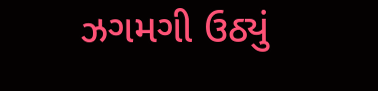ઝગમગી ઉઠ્યું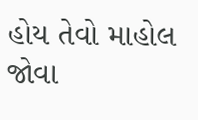હોય તેવો માહોલ જોવા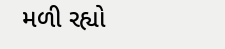મળી રહ્યો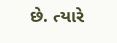છે. ત્યારે